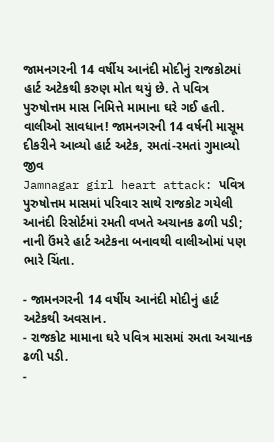જામનગરની 14 વર્ષીય આનંદી મોદીનું રાજકોટમાં હાર્ટ અટેકથી કરુણ મોત થયું છે. તે પવિત્ર પુરુષોત્તમ માસ નિમિત્તે મામાના ઘરે ગઈ હતી.
વાલીઓ સાવધાન! જામનગરની 14 વર્ષની માસૂમ દીકરીને આવ્યો હાર્ટ અટેક, રમતાં-રમતાં ગુમાવ્યો જીવ
Jamnagar girl heart attack: પવિત્ર પુરુષોત્તમ માસમાં પરિવાર સાથે રાજકોટ ગયેલી આનંદી રિસોર્ટમાં રમતી વખતે અચાનક ઢળી પડી; નાની ઉંમરે હાર્ટ અટેકના બનાવથી વાલીઓમાં પણ ભારે ચિંતા.

- જામનગરની 14 વર્ષીય આનંદી મોદીનું હાર્ટ અટેકથી અવસાન.
- રાજકોટ મામાના ઘરે પવિત્ર માસમાં રમતા અચાનક ઢળી પડી.
-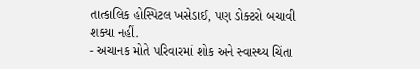તાત્કાલિક હોસ્પિટલ ખસેડાઈ, પણ ડોક્ટરો બચાવી શક્યા નહીં.
- અચાનક મોતે પરિવારમાં શોક અને સ્વાસ્થ્ય ચિંતા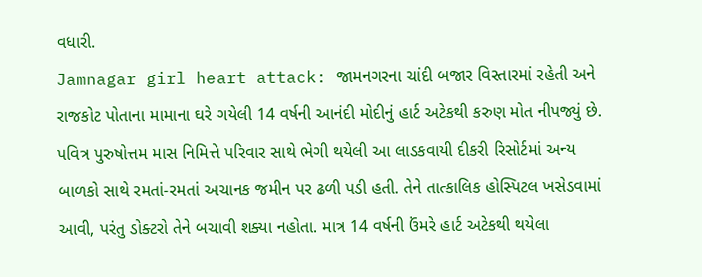વધારી.
Jamnagar girl heart attack: જામનગરના ચાંદી બજાર વિસ્તારમાં રહેતી અને રાજકોટ પોતાના મામાના ઘરે ગયેલી 14 વર્ષની આનંદી મોદીનું હાર્ટ અટેકથી કરુણ મોત નીપજ્યું છે. પવિત્ર પુરુષોત્તમ માસ નિમિત્તે પરિવાર સાથે ભેગી થયેલી આ લાડકવાયી દીકરી રિસોર્ટમાં અન્ય બાળકો સાથે રમતાં-રમતાં અચાનક જમીન પર ઢળી પડી હતી. તેને તાત્કાલિક હોસ્પિટલ ખસેડવામાં આવી, પરંતુ ડોક્ટરો તેને બચાવી શક્યા નહોતા. માત્ર 14 વર્ષની ઉંમરે હાર્ટ અટેકથી થયેલા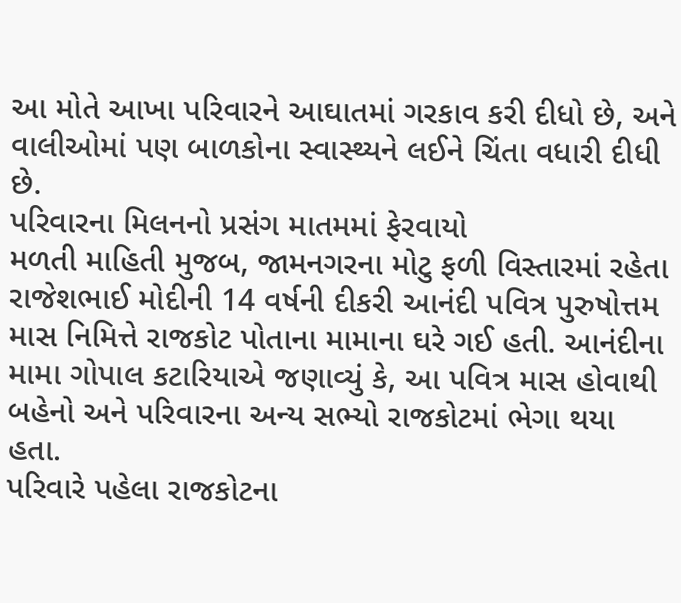આ મોતે આખા પરિવારને આઘાતમાં ગરકાવ કરી દીધો છે, અને વાલીઓમાં પણ બાળકોના સ્વાસ્થ્યને લઈને ચિંતા વધારી દીધી છે.
પરિવારના મિલનનો પ્રસંગ માતમમાં ફેરવાયો
મળતી માહિતી મુજબ, જામનગરના મોટુ ફળી વિસ્તારમાં રહેતા રાજેશભાઈ મોદીની 14 વર્ષની દીકરી આનંદી પવિત્ર પુરુષોત્તમ માસ નિમિત્તે રાજકોટ પોતાના મામાના ઘરે ગઈ હતી. આનંદીના મામા ગોપાલ કટારિયાએ જણાવ્યું કે, આ પવિત્ર માસ હોવાથી બહેનો અને પરિવારના અન્ય સભ્યો રાજકોટમાં ભેગા થયા હતા.
પરિવારે પહેલા રાજકોટના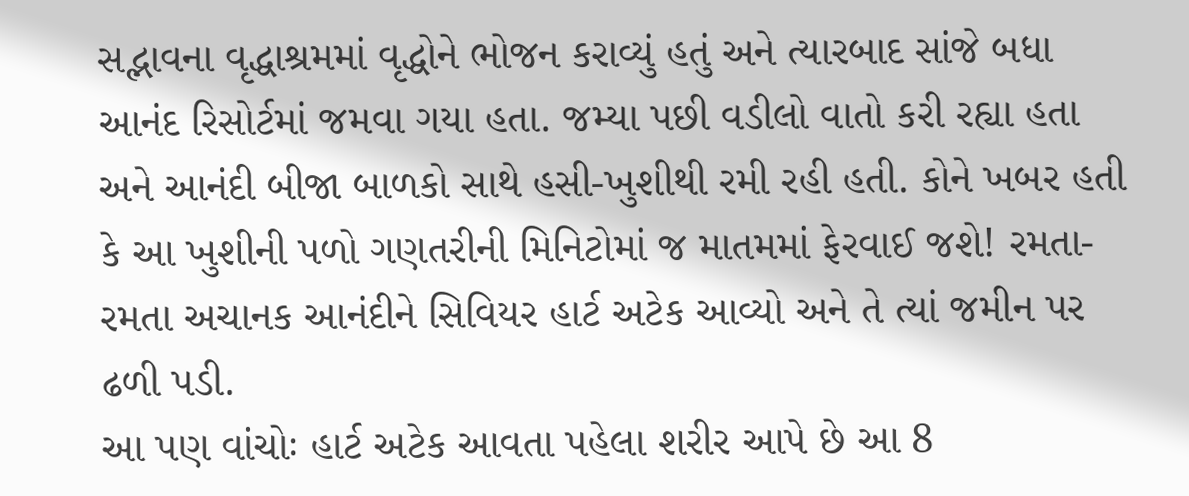સદ્ભાવના વૃદ્ધાશ્રમમાં વૃદ્ધોને ભોજન કરાવ્યું હતું અને ત્યારબાદ સાંજે બધા આનંદ રિસોર્ટમાં જમવા ગયા હતા. જમ્યા પછી વડીલો વાતો કરી રહ્યા હતા અને આનંદી બીજા બાળકો સાથે હસી-ખુશીથી રમી રહી હતી. કોને ખબર હતી કે આ ખુશીની પળો ગણતરીની મિનિટોમાં જ માતમમાં ફેરવાઈ જશે! રમતા-રમતા અચાનક આનંદીને સિવિયર હાર્ટ અટેક આવ્યો અને તે ત્યાં જમીન પર ઢળી પડી.
આ પણ વાંચોઃ હાર્ટ અટેક આવતા પહેલા શરીર આપે છે આ 8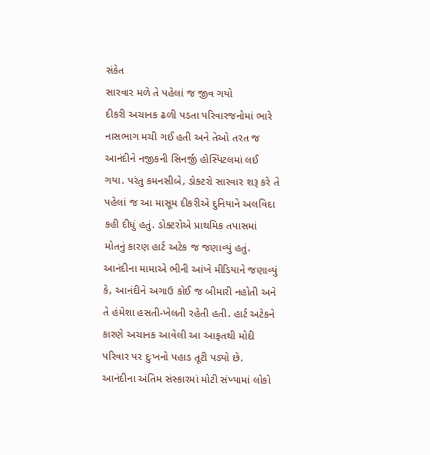સંકેત
સારવાર મળે તે પહેલાં જ જીવ ગયો
દીકરી અચાનક ઢળી પડતા પરિવારજનોમાં ભારે નાસભાગ મચી ગઈ હતી અને તેઓ તરત જ આનંદીને નજીકની સિનર્જી હોસ્પિટલમાં લઈ ગયા. પરંતુ કમનસીબે, ડોક્ટરો સારવાર શરૂ કરે તે પહેલાં જ આ માસૂમ દીકરીએ દુનિયાને અલવિદા કહી દીધું હતું. ડોક્ટરોએ પ્રાથમિક તપાસમાં મોતનું કારણ હાર્ટ અટેક જ જણાવ્યું હતું.
આનંદીના મામાએ ભીની આંખે મીડિયાને જણાવ્યું કે, આનંદીને અગાઉ કોઈ જ બીમારી નહોતી અને તે હંમેશા હસતી-ખેલતી રહેતી હતી. હાર્ટ અટેકને કારણે અચાનક આવેલી આ આફતથી મોદી પરિવાર પર દુઃખનો પહાડ તૂટી પડ્યો છે.
આનંદીના અંતિમ સંસ્કારમાં મોટી સંખ્યામાં લોકો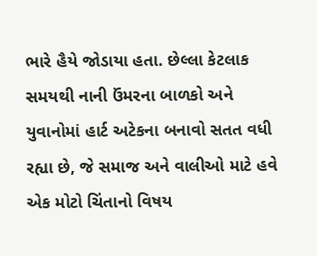ભારે હૈયે જોડાયા હતા. છેલ્લા કેટલાક સમયથી નાની ઉંમરના બાળકો અને યુવાનોમાં હાર્ટ અટેકના બનાવો સતત વધી રહ્યા છે, જે સમાજ અને વાલીઓ માટે હવે એક મોટો ચિંતાનો વિષય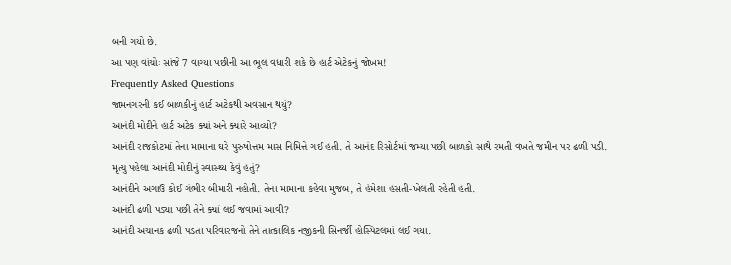બની ગયો છે.
આ પણ વાંચોઃ સાંજે 7 વાગ્યા પછીની આ ભૂલ વધારી શકે છે હાર્ટ એટેકનું જોખમ!
Frequently Asked Questions
જામનગરની કઈ બાળકીનું હાર્ટ અટેકથી અવસાન થયું?
આનંદી મોદીને હાર્ટ અટેક ક્યાં અને ક્યારે આવ્યો?
આનંદી રાજકોટમાં તેના મામાના ઘરે પુરુષોત્તમ માસ નિમિત્તે ગઈ હતી. તે આનંદ રિસોર્ટમાં જમ્યા પછી બાળકો સાથે રમતી વખતે જમીન પર ઢળી પડી.
મૃત્યુ પહેલા આનંદી મોદીનું સ્વાસ્થ્ય કેવું હતું?
આનંદીને અગાઉ કોઈ ગંભીર બીમારી નહોતી. તેના મામાના કહેવા મુજબ, તે હંમેશા હસતી-ખેલતી રહેતી હતી.
આનંદી ઢળી પડ્યા પછી તેને ક્યાં લઈ જવામાં આવી?
આનંદી અચાનક ઢળી પડતા પરિવારજનો તેને તાત્કાલિક નજીકની સિનર્જી હોસ્પિટલમાં લઈ ગયા.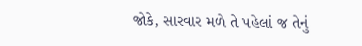જોકે, સારવાર મળે તે પહેલાં જ તેનું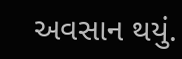અવસાન થયું.